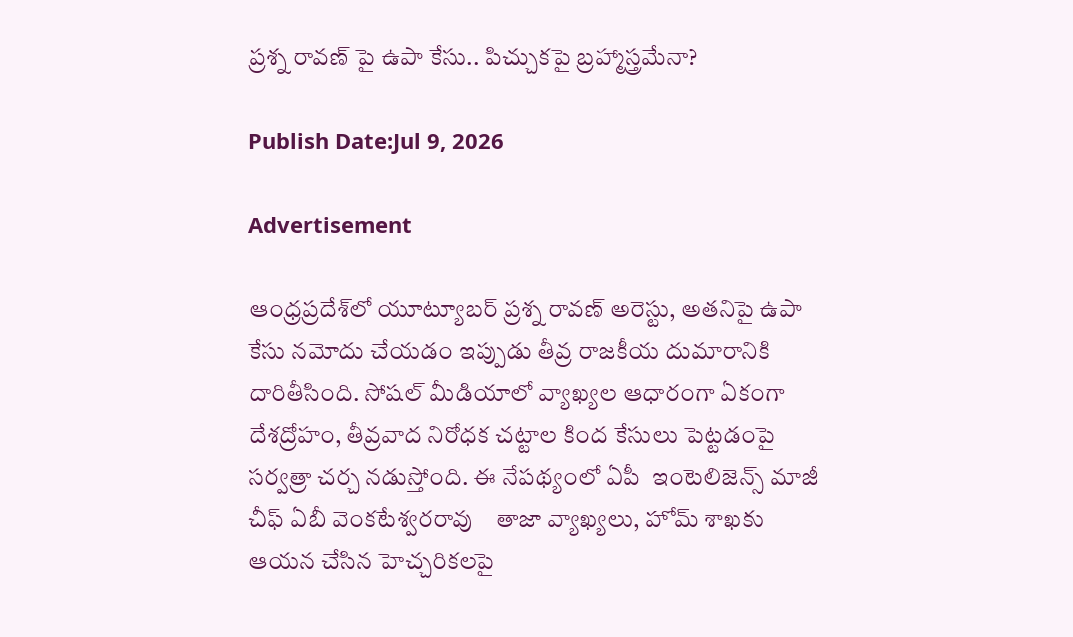ప్రశ్న రావణ్ పై ఉపా కేసు.. పిచ్చుకపై బ్రహ్మాస్త్రమేనా?

Publish Date:Jul 9, 2026

Advertisement

ఆంధ్రప్రదేశ్‌లో యూట్యూబర్ ప్రశ్న రావణ్ అరెస్టు, అతనిపై ఉపా  కేసు నమోదు చేయడం ఇప్పుడు తీవ్ర రాజకీయ దుమారానికి దారితీసింది. సోషల్ మీడియాలో వ్యాఖ్యల ఆధారంగా ఏకంగా దేశద్రోహం, తీవ్రవాద నిరోధక చట్టాల కింద కేసులు పెట్టడంపై సర్వత్రా చర్చ నడుస్తోంది. ఈ నేపథ్యంలో ఏపీ  ఇంటెలిజెన్స్ మాజీ చీఫ్ ఏబీ వెంకటేశ్వరరావు    తాజా వ్యాఖ్యలు, హోమ్ శాఖకు ఆయన చేసిన హెచ్చరికలపై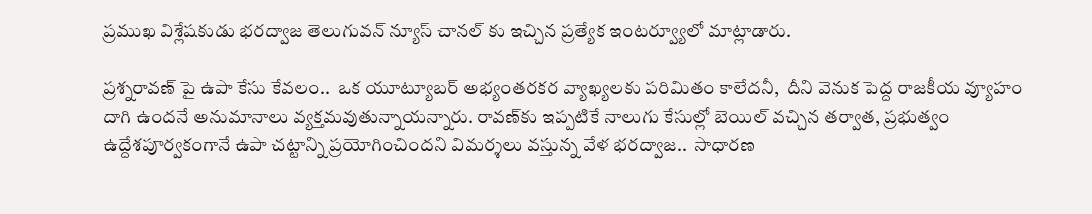ప్రముఖ విశ్లేషకుడు భరద్వాజ తెలుగువన్ న్యూస్ చానల్ కు ఇచ్చిన ప్రత్యేక ఇంటర్వ్యూలో మాట్లాడారు.

ప్రశ్నరావణ్ పై ఉపా కేసు కేవలం..  ఒక యూట్యూబర్ అభ్యంతరకర వ్యాఖ్యలకు పరిమితం కాలేదనీ,  దీని వెనుక పెద్ద రాజకీయ వ్యూహం దాగి ఉందనే అనుమానాలు వ్యక్తమవుతున్నాయన్నారు. రావణ్‌కు ఇప్పటికే నాలుగు కేసుల్లో బెయిల్ వచ్చిన తర్వాత, ప్రభుత్వం ఉద్దేశపూర్వకంగానే ఉపా చట్టాన్ని ప్రయోగించిందని విమర్శలు వస్తున్న వేళ భరద్వాజ..  సాధారణ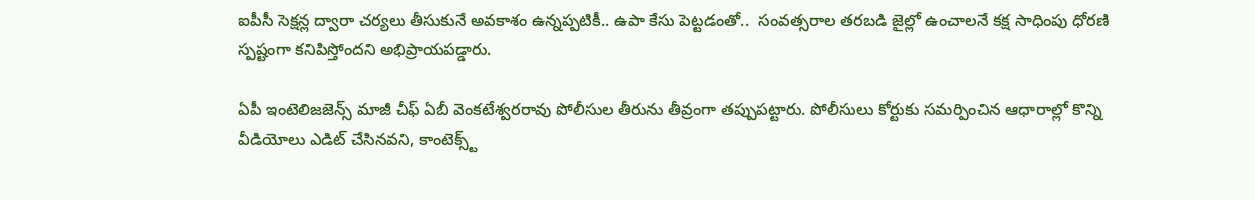ఐపీసీ సెక్షన్ల ద్వారా చర్యలు తీసుకునే అవకాశం ఉన్నప్పటికీ.. ఉపా కేసు పెట్టడంతో..  సంవత్సరాల తరబడి జైల్లో ఉంచాలనే కక్ష సాధింపు ధోరణి స్పష్టంగా కనిపిస్తోందని అభిప్రాయపడ్డారు.

ఏపీ ఇంటెలిజజెన్స్ మాజీ చీఫ్ ఏబీ వెంకటేశ్వరరావు పోలీసుల తీరును తీవ్రంగా తప్పుపట్టారు. పోలీసులు కోర్టుకు సమర్పించిన ఆధారాల్లో కొన్ని వీడియోలు ఎడిట్ చేసినవని, కాంటెక్స్ట్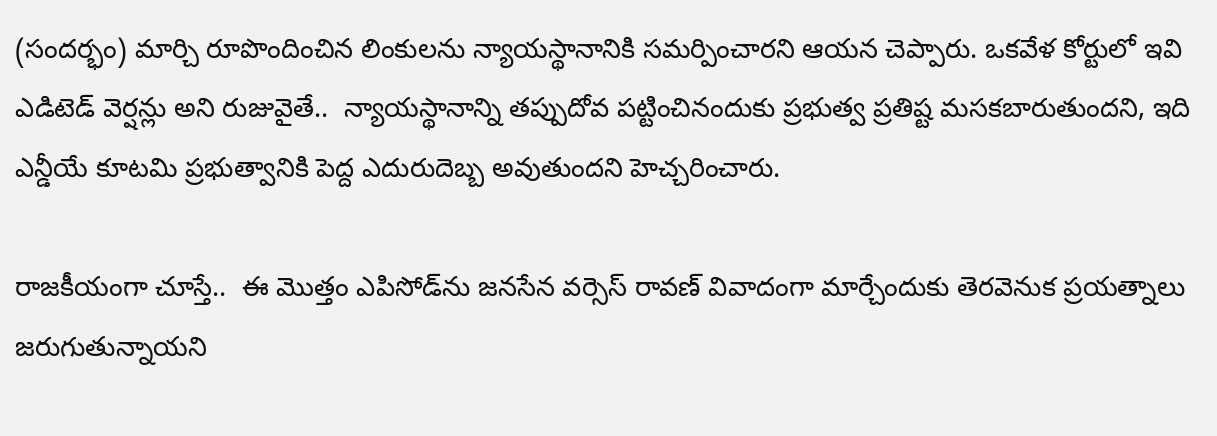(సందర్భం) మార్చి రూపొందించిన లింకులను న్యాయస్థానానికి సమర్పించారని ఆయన చెప్పారు. ఒకవేళ కోర్టులో ఇవి ఎడిటెడ్ వెర్షన్లు అని రుజువైతే..  న్యాయస్థానాన్ని తప్పుదోవ పట్టించినందుకు ప్రభుత్వ ప్రతిష్ట మసకబారుతుందని, ఇది ఎన్డీయే కూటమి ప్రభుత్వానికి పెద్ద ఎదురుదెబ్బ అవుతుందని హెచ్చరించారు.

రాజకీయంగా చూస్తే..  ఈ మొత్తం ఎపిసోడ్‌ను జనసేన వర్సెస్ రావణ్ వివాదంగా మార్చేందుకు తెరవెనుక ప్రయత్నాలు జరుగుతున్నాయని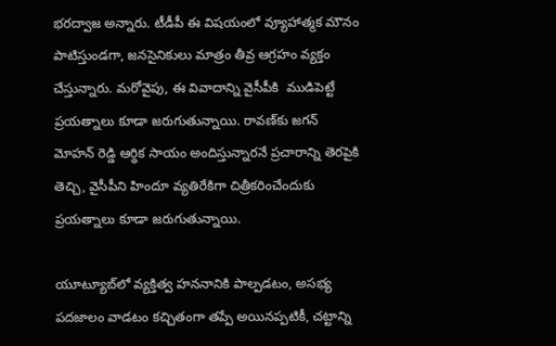భరద్వాజ అన్నారు. టీడీపీ ఈ విషయంలో వ్యూహాత్మక మౌనం పాటిస్తుండగా, జనసైనికులు మాత్రం తీవ్ర ఆగ్రహం వ్యక్తం చేస్తున్నారు. మరోవైపు, ఈ వివాదాన్ని వైసీపీకి  ముడిపెట్టే ప్రయత్నాలు కూడా జరుగుతున్నాయి. రావణ్‌కు జగన్ మోహన్ రెడ్డి ఆర్థిక సాయం అందిస్తున్నారనే ప్రచారాన్ని తెరపైకి తెచ్చి, వైసీపీని హిందూ వ్యతిరేకిగా చిత్రీకరించేందుకు ప్రయత్నాలు కూడా జరుగుతున్నాయి.

యూట్యూబ్‌లో వ్యక్తిత్వ హననానికి పాల్పడటం, అసభ్య పదజాలం వాడటం కచ్చితంగా తప్పే అయినప్పటికీ, చట్టాన్ని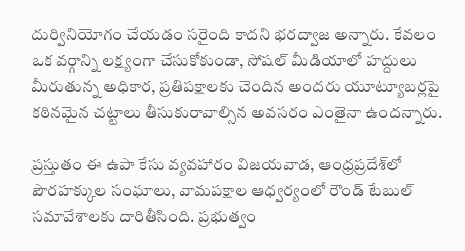దుర్వినియోగం చేయడం సరైంది కాదని భరద్వాజ అన్నారు. కేవలం ఒక వర్గాన్ని లక్ష్యంగా చేసుకోకుండా, సోషల్ మీడియాలో హద్దులు మీరుతున్న అధికార, ప్రతిపక్షాలకు చెందిన అందరు యూట్యూబర్లపై కఠినమైన చట్టాలు తీసుకురావాల్సిన అవసరం ఎంతైనా ఉందన్నారు.

ప్రస్తుతం ఈ ఉపా కేసు వ్యవహారం విజయవాడ, ఆంధ్రప్రదేశ్‌లో పౌరహక్కుల సంఘాలు, వామపక్షాల ఆధ్వర్యంలో రౌండ్ టేబుల్ సమావేశాలకు దారితీసింది. ప్రభుత్వం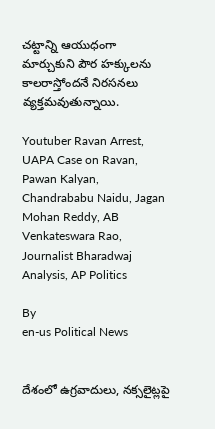చట్టాన్ని ఆయుధంగా మార్చుకుని పౌర హక్కులను కాలరాస్తోందనే నిరసనలు వ్యక్తమవుతున్నాయి.

Youtuber Ravan Arrest, UAPA Case on Ravan, Pawan Kalyan, Chandrababu Naidu, Jagan Mohan Reddy, AB Venkateswara Rao, Journalist Bharadwaj Analysis, AP Politics

By
en-us Political News


దేశంలో ఉగ్రవాదులు, నక్సలైట్లపై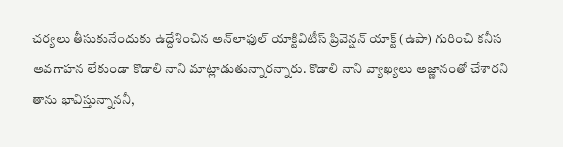చర్యలు తీసుకునేందుకు ఉద్దేశించిన అన్‌లాఫుల్ యాక్టివిటీస్ ప్రివెన్షన్ యాక్ట్ (ఉపా) గురించి కనీస అవగాహన లేకుండా కొడాలి నాని మాట్లాడుతున్నారన్నారు. కొడాలి నాని వ్యాఖ్యలు అజ్ణానంతో చేశారని తాను భావిస్తున్నాననీ,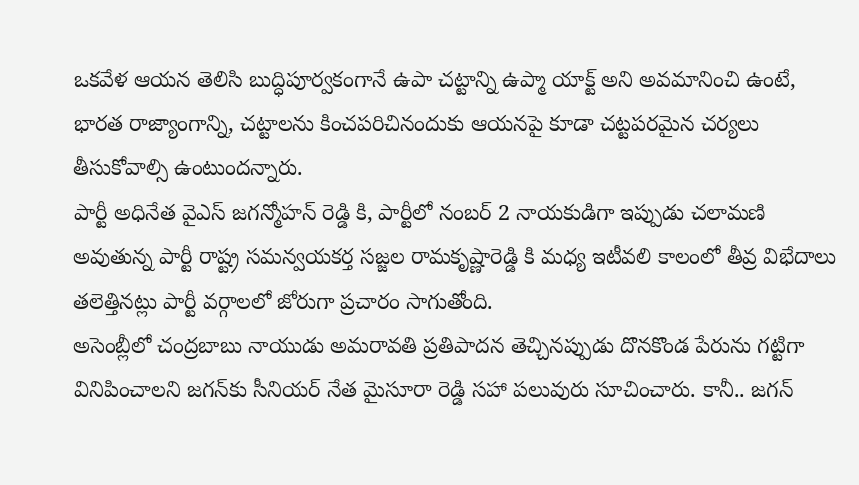ఒకవేళ ఆయన తెలిసి బుద్ధిపూర్వకంగానే ఉపా చట్టాన్ని ఉప్మా యాక్ట్ అని అవమానించి ఉంటే, భారత రాజ్యాంగాన్ని, చట్టాలను కించపరిచినందుకు ఆయనపై కూడా చట్టపరమైన చర్యలు తీసుకోవాల్సి ఉంటుందన్నారు.
పార్టీ అధినేత వైఎస్ జగన్మోహన్ రెడ్డి కి, పార్టీలో నంబర్ 2 నాయకుడిగా ఇప్పుడు చలామణి అవుతున్న పార్టీ రాష్ట్ర సమన్వయకర్త సజ్జల రామకృష్ణారెడ్డి కి మధ్య ఇటీవలి కాలంలో తీవ్ర విభేదాలు తలెత్తినట్లు పార్టీ వర్గాలలో జోరుగా ప్రచారం సాగుతోంది.
అసెంబ్లీలో చంద్రబాబు నాయుడు అమరావతి ప్రతిపాదన తెచ్చినప్పుడు దొనకొండ పేరును గట్టిగా వినిపించాలని జగన్‌కు సీనియర్ నేత మైసూరా రెడ్డి సహా పలువురు సూచించారు. కానీ.. జగన్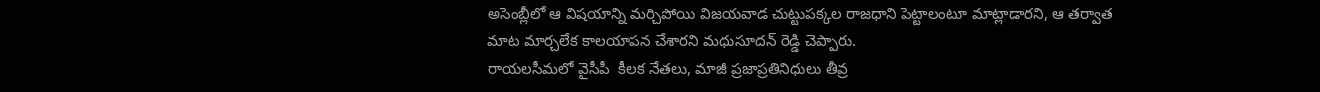అసెంబ్లీలో ఆ విషయాన్ని మర్చిపోయి విజయవాడ చుట్టుపక్కల రాజధాని పెట్టాలంటూ మాట్లాడారని, ఆ తర్వాత మాట మార్చలేక కాలయాపన చేశారని మధుసూదన్ రెడ్డి చెప్పారు.
రాయలసీమలో వైసీపీ  కీలక నేతలు, మాజీ ప్రజాప్రతినిధులు తీవ్ర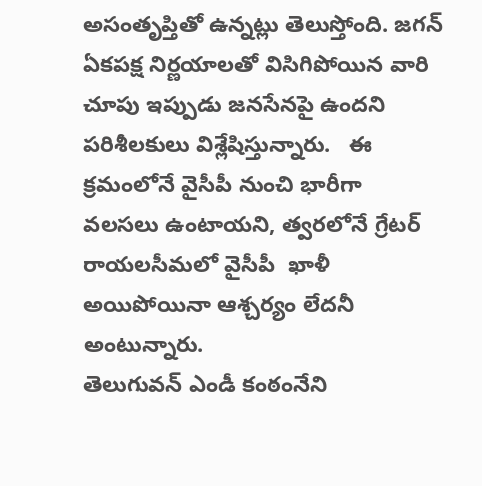అసంతృప్తితో ఉన్నట్లు తెలుస్తోంది. జగన్  ఏకపక్ష నిర్ణయాలతో విసిగిపోయిన వారి చూపు ఇప్పుడు జనసేనపై ఉందని పరిశీలకులు విశ్లేషిస్తున్నారు.   ఈ క్రమంలోనే వైసీపీ నుంచి భారీగా వలసలు ఉంటాయని, త్వరలోనే గ్రేటర్ రాయలసీమలో వైసీపీ  ఖాళీ  అయిపోయినా ఆశ్చర్యం లేదనీ అంటున్నారు.
తెలుగువన్ ఎండీ కంఠంనేని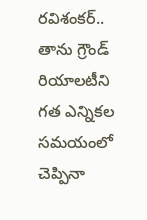రవిశంకర్.. తాను గ్రౌండ్ రియాలటీని గత ఎన్నికల సమయంలో చెప్పినా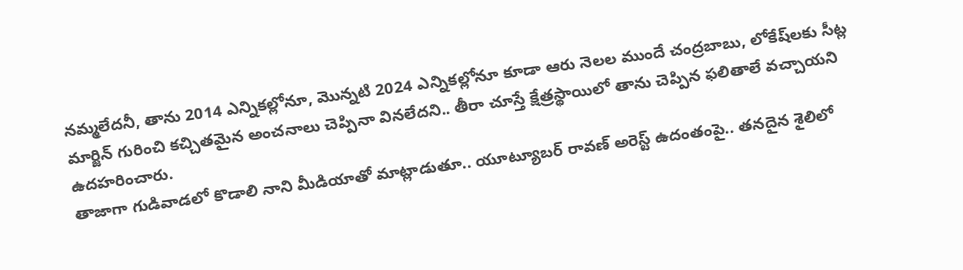నమ్మలేదనీ, తాను 2014 ఎన్నికల్లోనూ, మొన్నటి 2024 ఎన్నికల్లోనూ కూడా ఆరు నెలల ముందే చంద్రబాబు, లోకేష్‌లకు సీట్ల మార్జిన్ గురించి కచ్చితమైన అంచనాలు చెప్పినా వినలేదని.. తీరా చూస్తే క్షేత్రస్థాయిలో తాను చెప్పిన ఫలితాలే వచ్చాయని ఉదహరించారు.
తాజాగా గుడివాడలో కొడాలి నాని మీడియాతో మాట్లాడుతూ.. యూట్యూబర్ రావణ్ అరెస్ట్ ఉదంతంపై.. తనదైన శైలిలో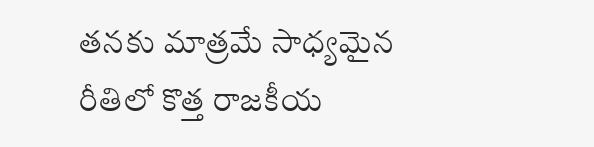తనకు మాత్రమే సాధ్యమైన రీతిలో కొత్త రాజకీయ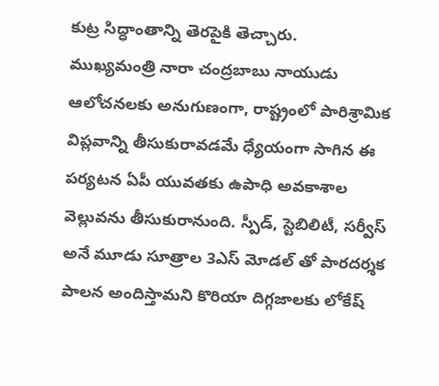కుట్ర సిద్ధాంతాన్ని తెరపైకి తెచ్చారు.
ముఖ్యమంత్రి నారా చంద్రబాబు నాయుడు ఆలోచనలకు అనుగుణంగా, రాష్ట్రంలో పారిశ్రామిక విప్లవాన్ని తీసుకురావడమే ధ్యేయంగా సాగిన ఈ పర్యటన ఏపీ యువతకు ఉపాధి అవకాశాల వెల్లువను తీసుకురానుంది. స్పీడ్, స్టెబిలిటీ, సర్వీస్ అనే మూడు సూత్రాల 3ఎస్ మోడల్ తో పారదర్శక పాలన అందిస్తామని కొరియా దిగ్గజాలకు లోకేష్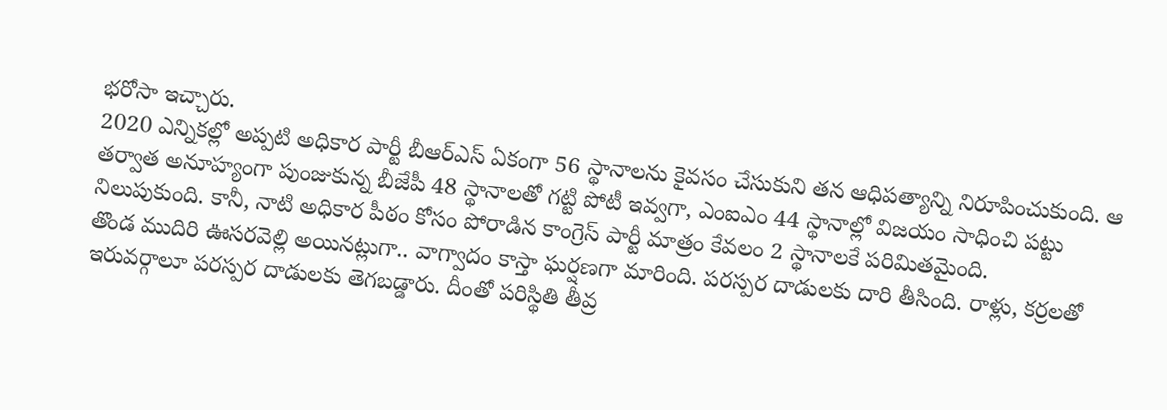భరోసా ఇచ్చారు.
2020 ఎన్నికల్లో అప్పటి అధికార పార్టీ బీఆర్ఎస్ ఏకంగా 56 స్థానాలను కైవసం చేసుకుని తన ఆధిపత్యాన్ని నిరూపించుకుంది. ఆ తర్వాత అనూహ్యంగా పుంజుకున్న బీజేపీ 48 స్థానాలతో గట్టి పోటీ ఇవ్వగా, ఎంఐఎం 44 స్థానాల్లో విజయం సాధించి పట్టు నిలుపుకుంది. కానీ, నాటి అధికార పీఠం కోసం పోరాడిన కాంగ్రెస్ పార్టీ మాత్రం కేవలం 2 స్థానాలకే పరిమితమైంది.
తొండ ముదిరి ఊసరవెల్లి అయినట్లుగా.. వాగ్వాదం కాస్తా ఘర్షణగా మారింది. పరస్పర దాడులకు దారి తీసింది. రాళ్లు, కర్రలతో ఇరువర్గాలూ పరస్పర దాడులకు తెగబడ్డారు. దీంతో పరిస్థితి తీవ్ర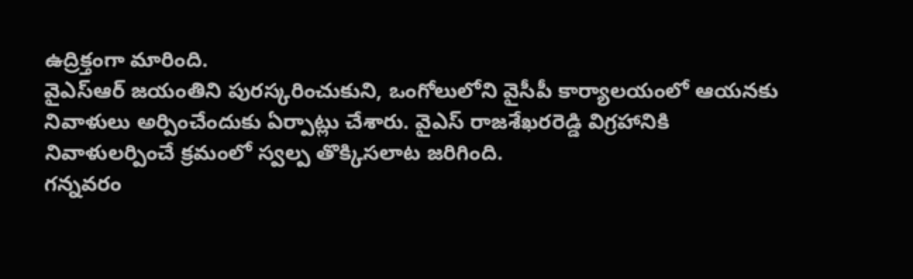ఉద్రిక్తంగా మారింది.
వైఎస్ఆర్ జయంతిని పురస్కరించుకుని, ఒంగోలులోని వైసీపీ కార్యాలయంలో ఆయనకు నివాళులు అర్పించేందుకు ఏర్పాట్లు చేశారు. వైఎస్ రాజశేఖరరెడ్డి విగ్రహానికి నివాళులర్పించే క్రమంలో స్వల్ప తొక్కిసలాట జరిగింది.
గన్నవరం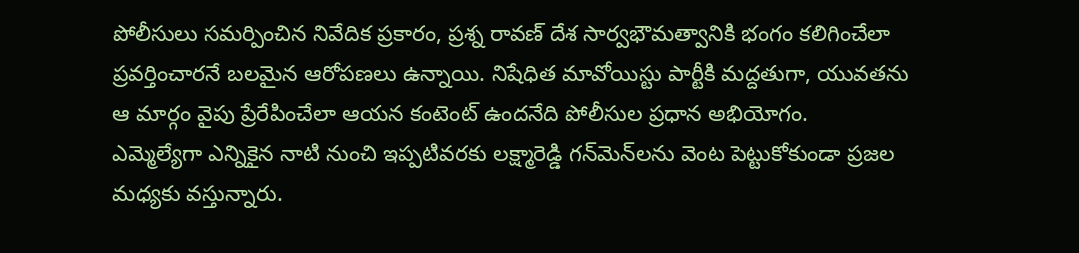పోలీసులు సమర్పించిన నివేదిక ప్రకారం, ప్రశ్న రావణ్ దేశ సార్వభౌమత్వానికి భంగం కలిగించేలా ప్రవర్తించారనే బలమైన ఆరోపణలు ఉన్నాయి. నిషేధిత మావోయిస్టు పార్టీకి మద్దతుగా, యువతను ఆ మార్గం వైపు ప్రేరేపించేలా ఆయన కంటెంట్ ఉందనేది పోలీసుల ప్రధాన అభియోగం.
ఎమ్మెల్యేగా ఎన్నికైన నాటి నుంచి ఇప్పటివరకు లక్ష్మారెడ్డి గన్‌మెన్‌లను వెంట పెట్టుకోకుండా ప్రజల మధ్యకు వస్తున్నారు.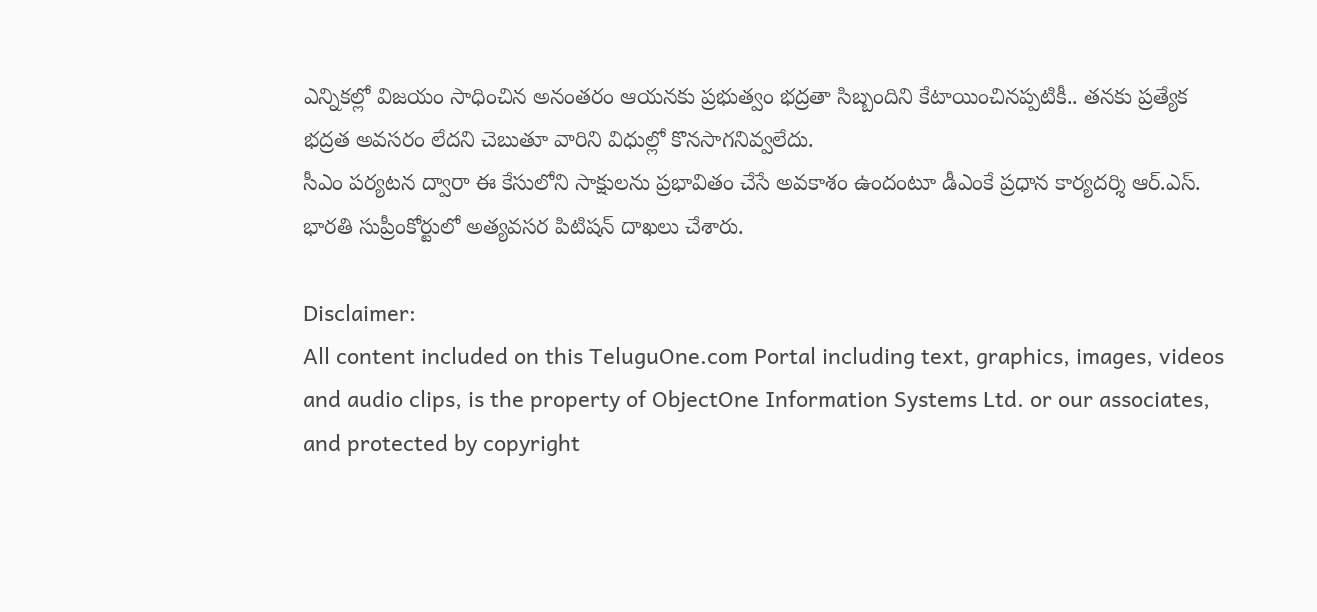ఎన్నికల్లో విజయం సాధించిన అనంతరం ఆయనకు ప్రభుత్వం భద్రతా సిబ్బందిని కేటాయించినప్పటికీ.. తనకు ప్రత్యేక భద్రత అవసరం లేదని చెబుతూ వారిని విధుల్లో కొనసాగనివ్వలేదు.
సీఎం పర్యటన ద్వారా ఈ కేసులోని సాక్షులను ప్రభావితం చేసే అవకాశం ఉందంటూ డీఎంకే ప్రధాన కార్యదర్శి ఆర్.ఎస్. భారతి సుప్రీంకోర్టులో అత్యవసర పిటిషన్ దాఖలు చేశారు.

Disclaimer:
All content included on this TeluguOne.com Portal including text, graphics, images, videos and audio clips, is the property of ObjectOne Information Systems Ltd. or our associates, and protected by copyright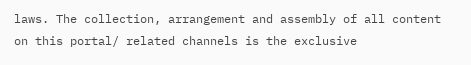laws. The collection, arrangement and assembly of all content on this portal/ related channels is the exclusive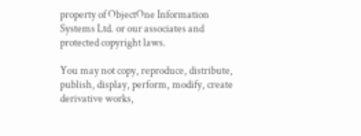property of ObjectOne Information Systems Ltd. or our associates and protected copyright laws.

You may not copy, reproduce, distribute, publish, display, perform, modify, create derivative works,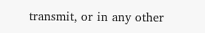transmit, or in any other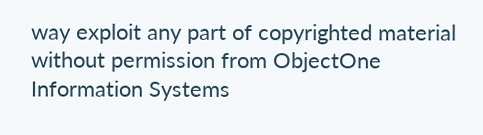way exploit any part of copyrighted material without permission from ObjectOne Information Systems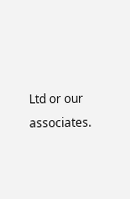Ltd or our associates.